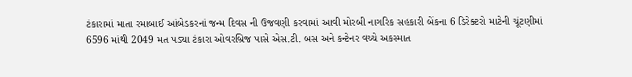ટંકારામાં માતા રમાબાઈ આંબેડકરનાં જન્મ દિવસ ની ઉજવણી કરવામાં આવી મોરબી નાગરિક સહકારી બેંકના 6 ડિરેક્ટરો માટેની ચૂંટણીમાં 6596 માંથી 2049 મત પડ્યા ટંકારા ઓવરબ્રિજ પાસે એસ.ટી. બસ અને કન્ટેનર વચ્ચે અકસ્માત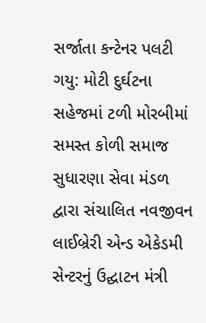સર્જાતા કન્ટેનર પલટી ગયુ: મોટી દુર્ઘટના સહેજમાં ટળી મોરબીમાં સમસ્ત કોળી સમાજ સુધારણા સેવા મંડળ દ્વારા સંચાલિત નવજીવન લાઈબ્રેરી એન્ડ એકેડમી સેન્ટરનું ઉદ્ઘાટન મંત્રી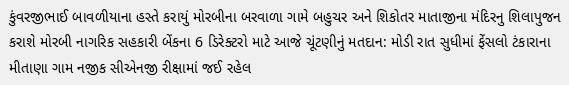કુંવરજીભાઈ બાવળીયાના હસ્તે કરાયું મોરબીના બરવાળા ગામે બહુચર અને શિકોતર માતાજીના મંદિરનુ શિલાપુજન કરાશે મોરબી નાગરિક સહકારી બેંકના 6 ડિરેક્ટરો માટે આજે ચૂંટણીનું મતદાન: મોડી રાત સુધીમાં ફેંસલો ટંકારાના મીતાણા ગામ નજીક સીએનજી રીક્ષામાં જઈ રહેલ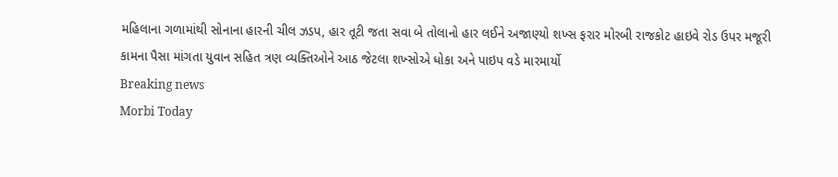મહિલાના ગળામાંથી સોનાના હારની ચીલ ઝડપ, હાર તૂટી જતા સવા બે તોલાનો હાર લઈને અજાણ્યો શખ્સ ફરાર મોરબી રાજકોટ હાઇવે રોડ ઉપર મજૂરી કામના પૈસા માંગતા યુવાન સહિત ત્રણ વ્યક્તિઓને આઠ જેટલા શખ્સોએ ધોકા અને પાઇપ વડે મારમાર્યો
Breaking news
Morbi Today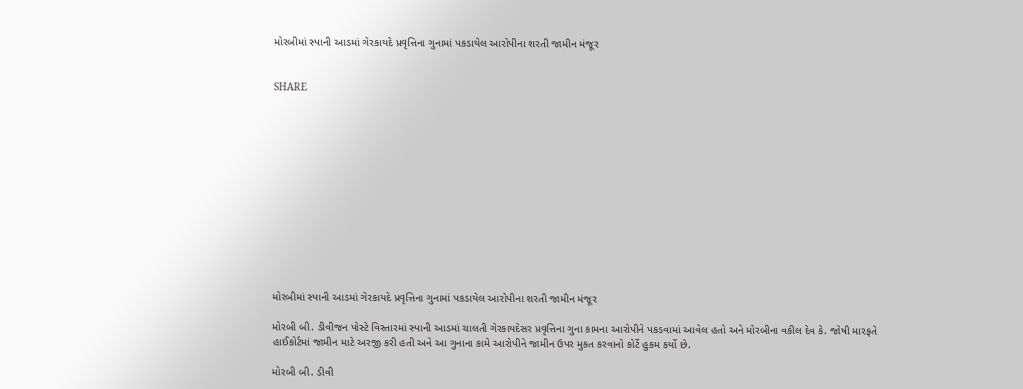મોરબીમાં સ્પાની આડમાં ગેરકાયદે પ્રવૃત્તિના ગુનામાં પકડાયેલ આરોપીના શરતી જામીન મંજૂર


SHARE













મોરબીમાં સ્પાની આડમાં ગેરકાયદે પ્રવૃત્તિના ગુનામાં પકડાયેલ આરોપીના શરતી જામીન મંજૂર

મોરબી બી. ડીવીજન પોસ્ટે વિસ્તારમાં સ્પાની આડમાં ચાલતી ગેરકાયદેસર પ્રવૃત્તિના ગુના કામના આરોપીને પકડવામાં આવેલ હતો અને મોરબીના વકીલ દેવ કે. જોષી મારફતે હાઈકોર્ટમાં જામીન માટે અરજી કરી હતી અને આ ગુનાના કામે આરોપીને જામીન ઉપર મુકત કરવાનો કોર્ટે હુકમ કર્યો છે.

મોરબી બી. ડીવી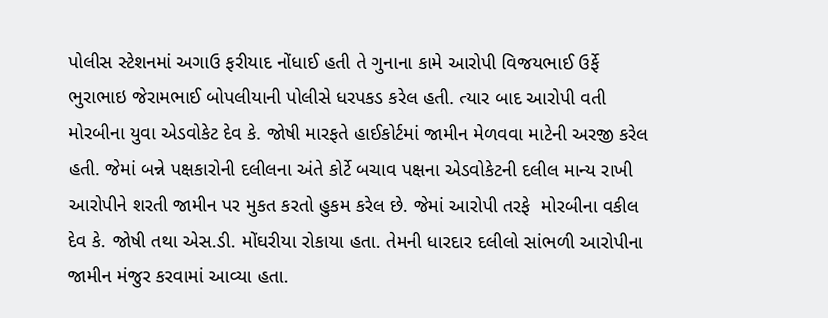પોલીસ સ્ટેશનમાં અગાઉ ફરીયાદ નોંધાઈ હતી તે ગુનાના કામે આરોપી વિજયભાઈ ઉર્ફે ભુરાભાઇ જેરામભાઈ બોપલીયાની પોલીસે ધરપકડ કરેલ હતી. ત્યાર બાદ આરોપી વતી મોરબીના યુવા એડવોકેટ દેવ કે. જોષી મારફતે હાઈકોર્ટમાં જામીન મેળવવા માટેની અરજી કરેલ હતી. જેમાં બન્ને પક્ષકારોની દલીલના અંતે કોર્ટે બચાવ પક્ષના એડવોકેટની દલીલ માન્ય રાખી આરોપીને શરતી જામીન પર મુકત કરતો હુકમ કરેલ છે. જેમાં આરોપી તરફે  મોરબીના વકીલ દેવ કે. જોષી તથા એસ.ડી. મોંઘરીયા રોકાયા હતા. તેમની ધારદાર દલીલો સાંભળી આરોપીના જામીન મંજુર કરવામાં આવ્યા હતા.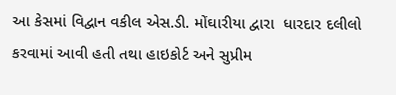આ કેસમાં વિદ્વાન વકીલ એસ.ડી. મોંઘારીયા દ્વારા  ધારદાર દલીલો કરવામાં આવી હતી તથા હાઇકોર્ટ અને સુપ્રીમ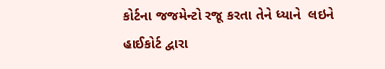કોર્ટના જજમેન્ટો રજૂ કરતા તેને ધ્યાને  લઇને હાઈકોર્ટ દ્વારા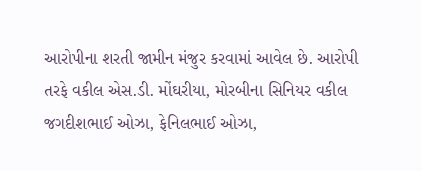આરોપીના શરતી જામીન મંજુર કરવામાં આવેલ છે. આરોપી તરફે વકીલ એસ.ડી. મોંઘરીયા, મોરબીના સિનિયર વકીલ જગદીશભાઈ ઓઝા, ફેનિલભાઈ ઓઝા,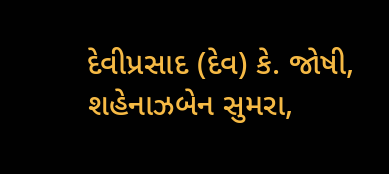દેવીપ્રસાદ (દેવ) કે. જોષી, શહેનાઝબેન સુમરા,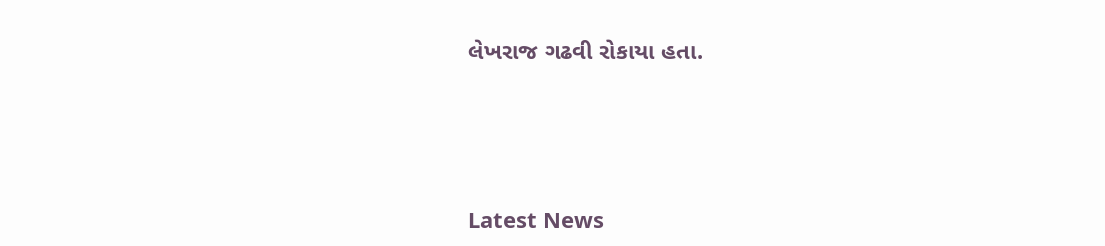લેખરાજ ગઢવી રોકાયા હતા.






Latest News